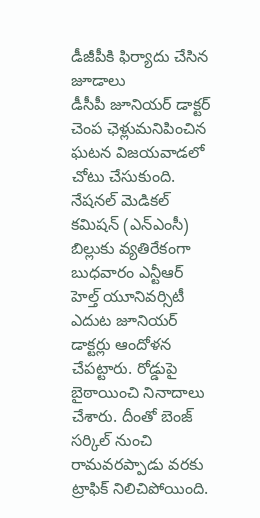డీజీపీకి ఫిర్యాదు చేసిన జూడాలు
డీసీపీ జూనియర్ డాక్టర్ చెంప ఛెళ్లుమనిపించిన ఘటన విజయవాడలో చోటు చేసుకుంది. నేషనల్ మెడికల్ కమిషన్ (ఎన్ఎంసీ) బిల్లుకు వ్యతిరేకంగా బుధవారం ఎన్టీఆర్ హెల్త్ యూనివర్సిటీ ఎదుట జూనియర్ డాక్టర్లు ఆందోళన చేపట్టారు. రోడ్డుపై బైఠాయించి నినాదాలు చేశారు. దీంతో బెంజ్ సర్కిల్ నుంచి రామవరప్పాడు వరకు ట్రాఫిక్ నిలిచిపోయింది.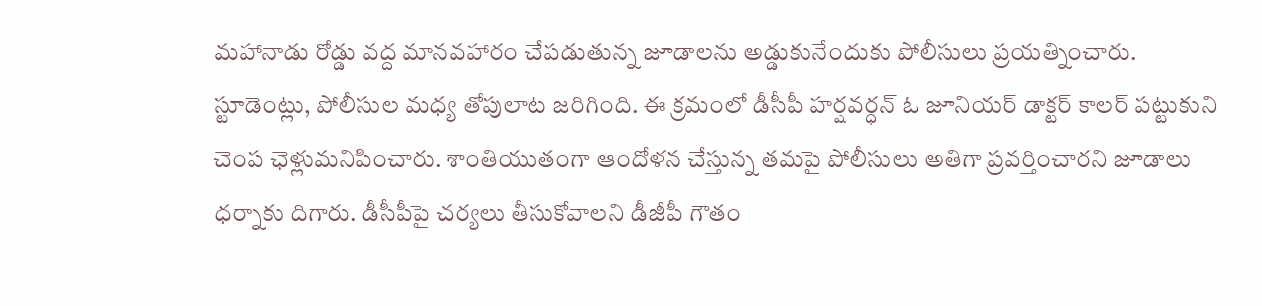మహానాడు రోడ్డు వద్ద మానవహారం చేపడుతున్న జూడాలను అడ్డుకునేందుకు పోలీసులు ప్రయత్నించారు. స్టూడెంట్లు, పోలీసుల మధ్య తోపులాట జరిగింది. ఈ క్రమంలో డీసీపీ హర్షవర్ధన్ ఓ జూనియర్ డాక్టర్ కాలర్ పట్టుకుని చెంప ఛెళ్లుమనిపించారు. శాంతియుతంగా ఆందోళన చేస్తున్న తమపై పోలీసులు అతిగా ప్రవర్తించారని జూడాలు ధర్నాకు దిగారు. డీసీపీపై చర్యలు తీసుకోవాలని డీజీపీ గౌతం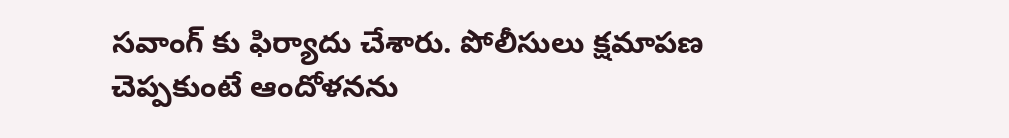సవాంగ్ కు ఫిర్యాదు చేశారు. పోలీసులు క్షమాపణ చెప్పకుంటే ఆందోళనను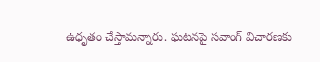ఉధృతం చేస్తామన్నారు. ఘటనపై సవాంగ్ విచారణకు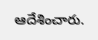ఆదేశించారు.